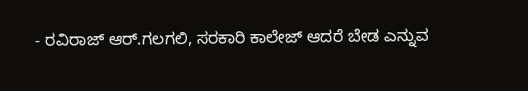- ರವಿರಾಜ್ ಆರ್.ಗಲಗಲಿ, ಸರಕಾರಿ ಕಾಲೇಜ್ ಆದರೆ ಬೇಡ ಎನ್ನುವ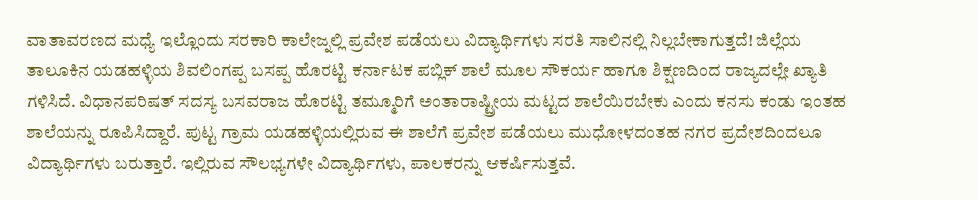ವಾತಾವರಣದ ಮಧ್ಯೆ ಇಲ್ಲೊಂದು ಸರಕಾರಿ ಕಾಲೇಜ್ನಲ್ಲಿ ಪ್ರವೇಶ ಪಡೆಯಲು ವಿದ್ಯಾರ್ಥಿಗಳು ಸರತಿ ಸಾಲಿನಲ್ಲಿ ನಿಲ್ಲಬೇಕಾಗುತ್ತದೆ! ಜಿಲ್ಲೆಯ ತಾಲೂಕಿನ ಯಡಹಳ್ಳಿಯ ಶಿವಲಿಂಗಪ್ಪ ಬಸಪ್ಪ ಹೊರಟ್ಟಿ ಕರ್ನಾಟಕ ಪಬ್ಲಿಕ್ ಶಾಲೆ ಮೂಲ ಸೌಕರ್ಯ ಹಾಗೂ ಶಿಕ್ಷಣದಿಂದ ರಾಜ್ಯದಲ್ಲೇ ಖ್ಯಾತಿ ಗಳಿಸಿದೆ. ವಿಧಾನಪರಿಷತ್ ಸದಸ್ಯ ಬಸವರಾಜ ಹೊರಟ್ಟಿ ತಮ್ಮೂರಿಗೆ ಅಂತಾರಾಷ್ಟ್ರೀಯ ಮಟ್ಟದ ಶಾಲೆಯಿರಬೇಕು ಎಂದು ಕನಸು ಕಂಡು ಇಂತಹ ಶಾಲೆಯನ್ನು ರೂಪಿಸಿದ್ದಾರೆ. ಪುಟ್ಟ ಗ್ರಾಮ ಯಡಹಳ್ಳಿಯಲ್ಲಿರುವ ಈ ಶಾಲೆಗೆ ಪ್ರವೇಶ ಪಡೆಯಲು ಮುಧೋಳದಂತಹ ನಗರ ಪ್ರದೇಶದಿಂದಲೂ ವಿದ್ಯಾರ್ಥಿಗಳು ಬರುತ್ತಾರೆ. ಇಲ್ಲಿರುವ ಸೌಲಭ್ಯಗಳೇ ವಿದ್ಯಾರ್ಥಿಗಳು, ಪಾಲಕರನ್ನು ಆಕರ್ಷಿಸುತ್ತವೆ.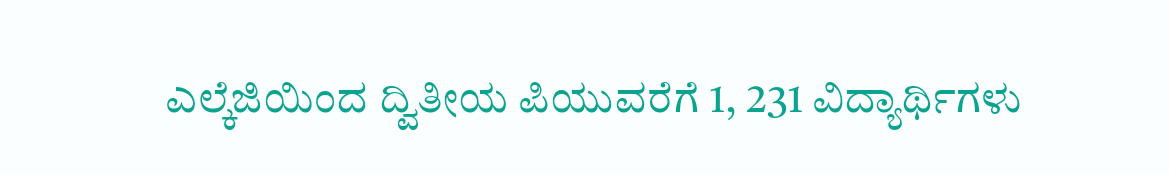ಎಲ್ಕೆಜಿಯಿಂದ ದ್ವಿತೀಯ ಪಿಯುವರೆಗೆ 1, 231 ವಿದ್ಯಾರ್ಥಿಗಳು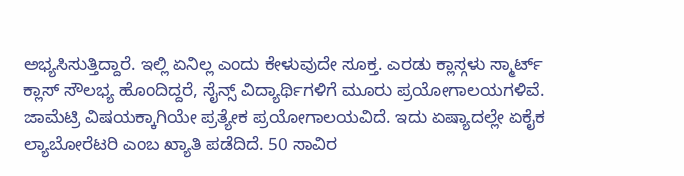ಅಭ್ಯಸಿಸುತ್ತಿದ್ದಾರೆ. ಇಲ್ಲಿ ಏನಿಲ್ಲ ಎಂದು ಕೇಳುವುದೇ ಸೂಕ್ತ. ಎರಡು ಕ್ಲಾಸ್ಗಳು ಸ್ಮಾರ್ಟ್ ಕ್ಲಾಸ್ ಸೌಲಭ್ಯ ಹೊಂದಿದ್ದರೆ, ಸೈನ್ಸ್ ವಿದ್ಯಾರ್ಥಿಗಳಿಗೆ ಮೂರು ಪ್ರಯೋಗಾಲಯಗಳಿವೆ. ಜಾಮೆಟ್ರಿ ವಿಷಯಕ್ಕಾಗಿಯೇ ಪ್ರತ್ಯೇಕ ಪ್ರಯೋಗಾಲಯವಿದೆ. ಇದು ಏಷ್ಯಾದಲ್ಲೇ ಏಕೈಕ ಲ್ಯಾಬೋರೆಟರಿ ಎಂಬ ಖ್ಯಾತಿ ಪಡೆದಿದೆ. 50 ಸಾವಿರ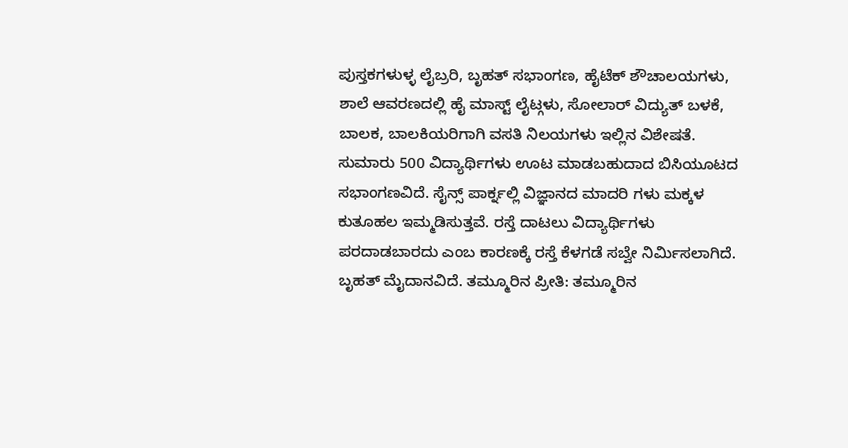ಪುಸ್ತಕಗಳುಳ್ಳ ಲೈಬ್ರರಿ, ಬೃಹತ್ ಸಭಾಂಗಣ, ಹೈಟೆಕ್ ಶೌಚಾಲಯಗಳು, ಶಾಲೆ ಆವರಣದಲ್ಲಿ ಹೈ ಮಾಸ್ಟ್ ಲೈಟ್ಗಳು, ಸೋಲಾರ್ ವಿದ್ಯುತ್ ಬಳಕೆ, ಬಾಲಕ, ಬಾಲಕಿಯರಿಗಾಗಿ ವಸತಿ ನಿಲಯಗಳು ಇಲ್ಲಿನ ವಿಶೇಷತೆ. ಸುಮಾರು 500 ವಿದ್ಯಾರ್ಥಿಗಳು ಊಟ ಮಾಡಬಹುದಾದ ಬಿಸಿಯೂಟದ ಸಭಾಂಗಣವಿದೆ. ಸೈನ್ಸ್ ಪಾರ್ಕ್ನಲ್ಲಿ ವಿಜ್ಞಾನದ ಮಾದರಿ ಗಳು ಮಕ್ಕಳ ಕುತೂಹಲ ಇಮ್ಮಡಿಸುತ್ತವೆ. ರಸ್ತೆ ದಾಟಲು ವಿದ್ಯಾರ್ಥಿಗಳು ಪರದಾಡಬಾರದು ಎಂಬ ಕಾರಣಕ್ಕೆ ರಸ್ತೆ ಕೆಳಗಡೆ ಸಬ್ವೇ ನಿರ್ಮಿಸಲಾಗಿದೆ. ಬೃಹತ್ ಮೈದಾನವಿದೆ. ತಮ್ಮೂರಿನ ಪ್ರೀತಿ: ತಮ್ಮೂರಿನ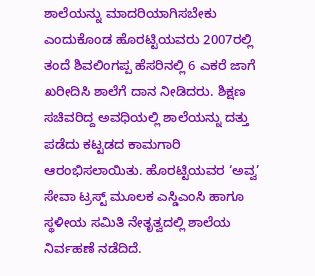ಶಾಲೆಯನ್ನು ಮಾದರಿಯಾಗಿಸಬೇಕು ಎಂದುಕೊಂಡ ಹೊರಟ್ಟಿಯವರು 2007ರಲ್ಲಿ ತಂದೆ ಶಿವಲಿಂಗಪ್ಪ ಹೆಸರಿನಲ್ಲಿ 6 ಎಕರೆ ಜಾಗೆ ಖರೀದಿಸಿ ಶಾಲೆಗೆ ದಾನ ನೀಡಿದರು. ಶಿಕ್ಷಣ ಸಚಿವರಿದ್ದ ಅವಧಿಯಲ್ಲಿ ಶಾಲೆಯನ್ನು ದತ್ತು ಪಡೆದು ಕಟ್ಟಡದ ಕಾಮಗಾರಿ ಆರಂಭಿಸಲಾಯಿತು. ಹೊರಟ್ಟಿಯವರ ‘ಅವ್ವ’ ಸೇವಾ ಟ್ರಸ್ಟ್ ಮೂಲಕ ಎಸ್ಡಿಎಂಸಿ ಹಾಗೂ ಸ್ಥಳೀಯ ಸಮಿತಿ ನೇತೃತ್ವದಲ್ಲಿ ಶಾಲೆಯ ನಿರ್ವಹಣೆ ನಡೆದಿದೆ.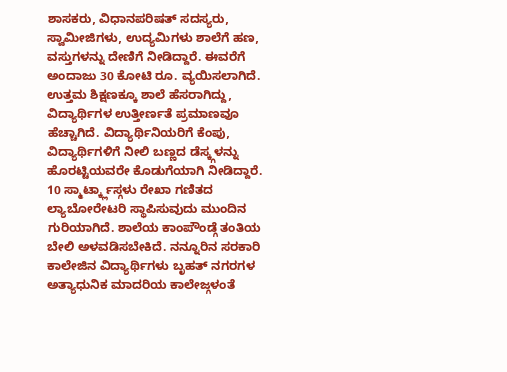ಶಾಸಕರು, ವಿಧಾನಪರಿಷತ್ ಸದಸ್ಯರು, ಸ್ವಾಮೀಜಿಗಳು, ಉದ್ಯಮಿಗಳು ಶಾಲೆಗೆ ಹಣ, ವಸ್ತುಗಳನ್ನು ದೇಣಿಗೆ ನೀಡಿದ್ದಾರೆ. ಈವರೆಗೆ ಅಂದಾಜು 30 ಕೋಟಿ ರೂ. ವ್ಯಯಿಸಲಾಗಿದೆ. ಉತ್ತಮ ಶಿಕ್ಷಣಕ್ಕೂ ಶಾಲೆ ಹೆಸರಾಗಿದ್ದು, ವಿದ್ಯಾರ್ಥಿಗಳ ಉತ್ತೀರ್ಣತೆ ಪ್ರಮಾಣವೂ ಹೆಚ್ಚಾಗಿದೆ. ವಿದ್ಯಾರ್ಥಿನಿಯರಿಗೆ ಕೆಂಪು, ವಿದ್ಯಾರ್ಥಿಗಳಿಗೆ ನೀಲಿ ಬಣ್ಣದ ಡೆಸ್ಕ್ಗಳನ್ನು ಹೊರಟ್ಟಿಯವರೇ ಕೊಡುಗೆಯಾಗಿ ನೀಡಿದ್ದಾರೆ. 10 ಸ್ಮಾರ್ಟ್ಕ್ಲಾಸ್ಗಳು ರೇಖಾ ಗಣಿತದ ಲ್ಯಾಬೋರೇಟರಿ ಸ್ಥಾಪಿಸುವುದು ಮುಂದಿನ ಗುರಿಯಾಗಿದೆ. ಶಾಲೆಯ ಕಾಂಪೌಂಡ್ಗೆ ತಂತಿಯ ಬೇಲಿ ಅಳವಡಿಸಬೇಕಿದೆ. ನನ್ನೂರಿನ ಸರಕಾರಿ ಕಾಲೇಜಿನ ವಿದ್ಯಾರ್ಥಿಗಳು ಬೃಹತ್ ನಗರಗಳ ಅತ್ಯಾಧುನಿಕ ಮಾದರಿಯ ಕಾಲೇಜ್ಗಳಂತೆ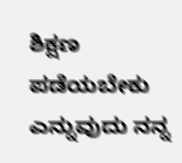ಶಿಕ್ಷಣ ಪಡೆಯಬೇಕು ಎನ್ನುವುದು ನನ್ನ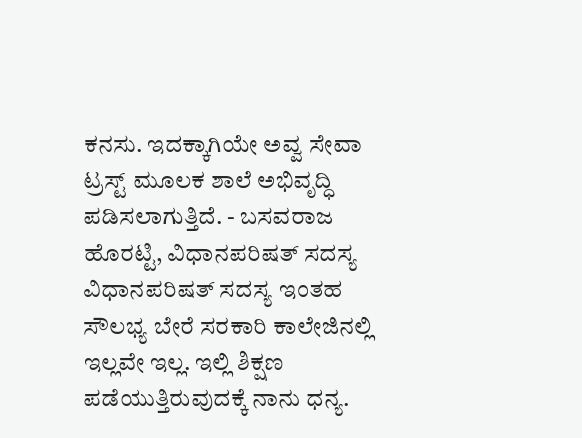ಕನಸು. ಇದಕ್ಕಾಗಿಯೇ ಅವ್ವ ಸೇವಾ ಟ್ರಸ್ಟ್ ಮೂಲಕ ಶಾಲೆ ಅಭಿವೃದ್ಧಿ ಪಡಿಸಲಾಗುತ್ತಿದೆ. - ಬಸವರಾಜ ಹೊರಟ್ಟಿ, ವಿಧಾನಪರಿಷತ್ ಸದಸ್ಯ ವಿಧಾನಪರಿಷತ್ ಸದಸ್ಯ ಇಂತಹ ಸೌಲಭ್ಯ ಬೇರೆ ಸರಕಾರಿ ಕಾಲೇಜಿನಲ್ಲಿ ಇಲ್ಲವೇ ಇಲ್ಲ. ಇಲ್ಲಿ ಶಿಕ್ಷಣ ಪಡೆಯುತ್ತಿರುವುದಕ್ಕೆ ನಾನು ಧನ್ಯ.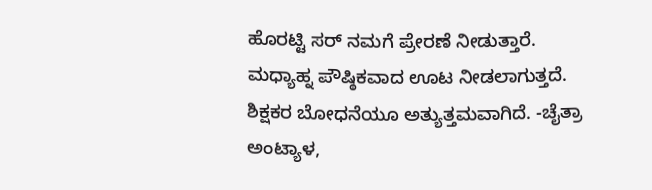ಹೊರಟ್ಟಿ ಸರ್ ನಮಗೆ ಪ್ರೇರಣೆ ನೀಡುತ್ತಾರೆ. ಮಧ್ಯಾಹ್ನ ಪೌಷ್ಠಿಕವಾದ ಊಟ ನೀಡಲಾಗುತ್ತದೆ. ಶಿಕ್ಷಕರ ಬೋಧನೆಯೂ ಅತ್ಯುತ್ತಮವಾಗಿದೆ. -ಚೈತ್ರಾ ಅಂಟ್ಯಾಳ,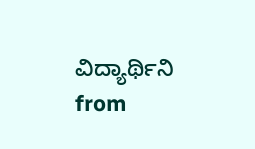ವಿದ್ಯಾರ್ಥಿನಿ
from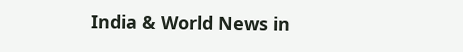India & World News in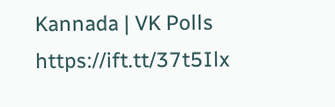Kannada | VK Polls https://ift.tt/37t5Ilx